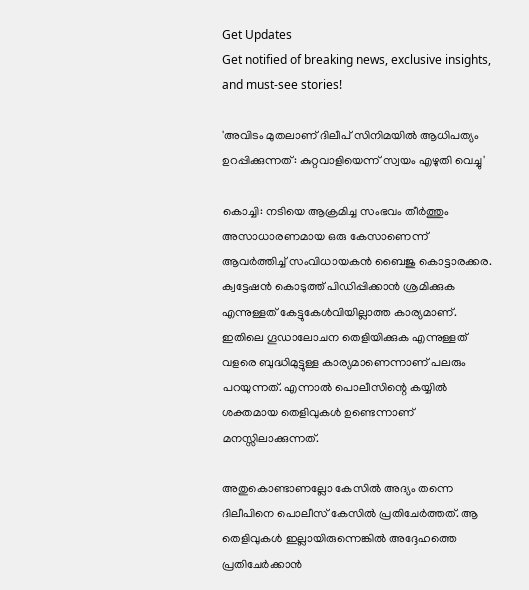Get Updates
Get notified of breaking news, exclusive insights, and must-see stories!

'അവിടം മുതലാണ് ദിലീപ് സിനിമയില്‍ ആധിപത്യം ഉറപ്പിക്കുന്നത്: കുറ്റവാളിയെന്ന് സ്വയം എഴുതി വെച്ചു'

കൊച്ചി: നടിയെ ആക്രമിച്ച സംഭവം തീർത്തും അസാധാരണമായ ഒരു കേസാണെന്ന് ആവർത്തിച്ച് സംവിധായകന്‍ ബൈജു കൊട്ടാരക്കര. ക്വട്ടേഷന്‍ കൊടുത്ത് പിഡിപ്പിക്കാന്‍ ശ്രമിക്കുക എന്നുള്ളത് കേട്ടുകേള്‍വിയില്ലാത്ത കാര്യമാണ്. ഇതിലെ ഗൂഡാലോചന തെളിയിക്കുക എന്നുള്ളത് വളരെ ബുദ്ധിമുട്ടുള്ള കാര്യമാണെന്നാണ് പലരും പറയുന്നത്. എന്നാല്‍ പൊലീസിന്റെ കയ്യില്‍ ശക്തമായ തെളിവുകള്‍ ഉണ്ടെന്നാണ് മനസ്സിലാക്കുന്നത്.

അതുകൊണ്ടാണല്ലോ കേസില്‍ അദ്യം തന്നെ ദിലീപിനെ പൊലീസ് കേസില്‍ പ്രതിചേർത്തത്. ആ തെളിവുകള്‍ ഇല്ലായിരുന്നെങ്കില്‍ അദ്ദേഹത്തെ പ്രതിചേർക്കാന്‍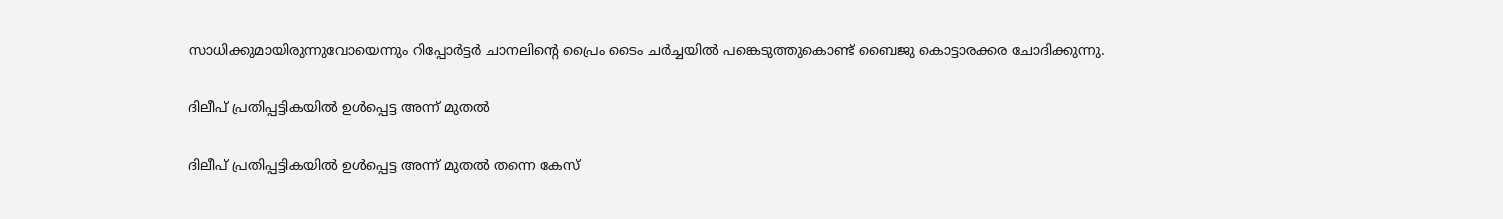സാധിക്കുമായിരുന്നുവോയെന്നും റിപ്പോർട്ടർ ചാനലിന്റെ പ്രൈം ടൈം ചർച്ചയില്‍ പങ്കെടുത്തുകൊണ്ട് ബൈജു കൊട്ടാരക്കര ചോദിക്കുന്നു.

ദിലീപ് പ്രതിപ്പട്ടികയില്‍ ഉള്‍പ്പെട്ട അന്ന് മുതല്‍

ദിലീപ് പ്രതിപ്പട്ടികയില്‍ ഉള്‍പ്പെട്ട അന്ന് മുതല്‍ തന്നെ കേസ്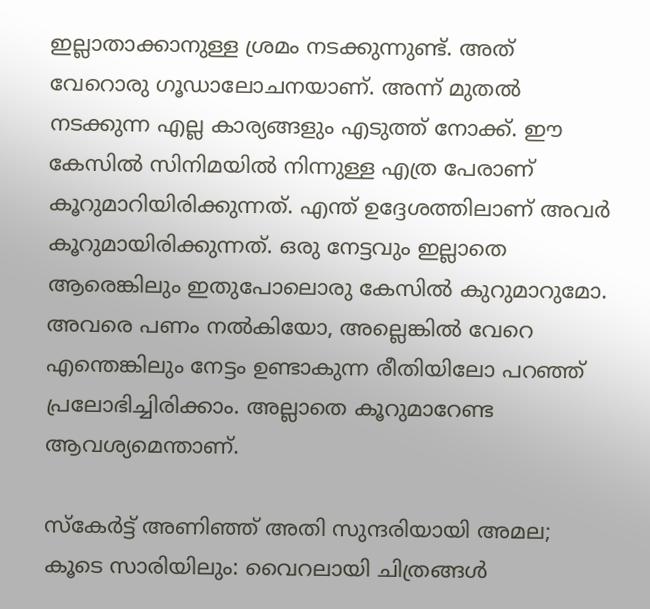ഇല്ലാതാക്കാനുള്ള ശ്രമം നടക്കുന്നുണ്ട്. അത് വേറൊരു ഗൂഡാലോചനയാണ്. അന്ന് മുതല്‍ നടക്കുന്ന എല്ല കാര്യങ്ങളും എടുത്ത് നോക്ക്. ഈ കേസില്‍ സിനിമയില്‍ നിന്നുള്ള എത്ര പേരാണ് കൂറുമാറിയിരിക്കുന്നത്. എന്ത് ഉദ്ദേശത്തിലാണ് അവർ കൂറുമായിരിക്കുന്നത്. ഒരു നേട്ടവും ഇല്ലാതെ ആരെങ്കിലും ഇതുപോലൊരു കേസില്‍ കുറുമാറുമോ. അവരെ പണം നല്‍കിയോ, അല്ലെങ്കില്‍ വേറെ എന്തെങ്കിലും നേട്ടം ഉണ്ടാകുന്ന രീതിയിലോ പറഞ്ഞ് പ്രലോഭിച്ചിരിക്കാം. അല്ലാതെ കൂറുമാറേണ്ട ആവശ്യമെന്താണ്.

സ്കേർട്ട് അണിഞ്ഞ് അതി സുന്ദരിയായി അമല; കൂടെ സാരിയിലും: വൈറലായി ചിത്രങ്ങള്‍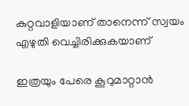കുറ്റവാളിയാണ് താനെന്ന് സ്വയം എഴുതി വെച്ചിരിക്കുകയാണ്

ഇത്രയും പേരെ കൂറുമാറ്റാന്‍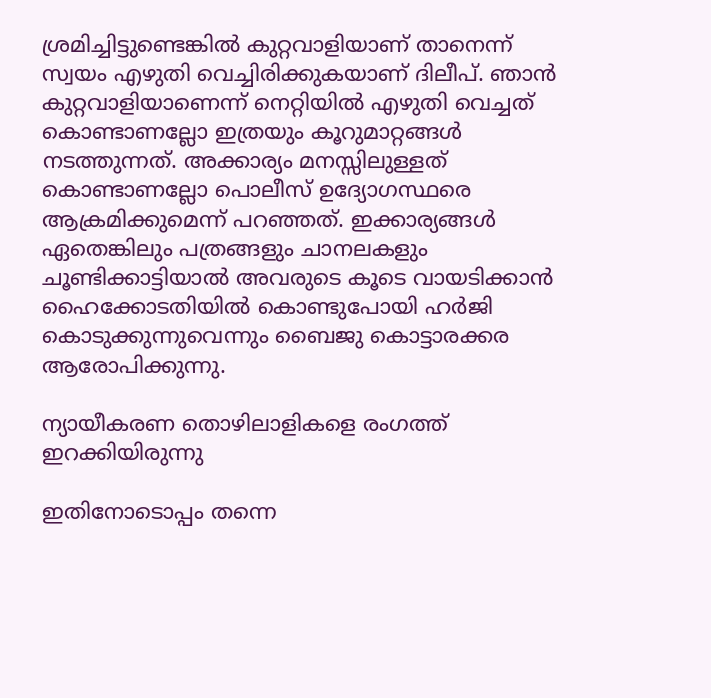ശ്രമിച്ചിട്ടുണ്ടെങ്കില്‍ കുറ്റവാളിയാണ് താനെന്ന് സ്വയം എഴുതി വെച്ചിരിക്കുകയാണ് ദിലീപ്. ഞാന്‍ കുറ്റവാളിയാണെന്ന് നെറ്റിയില്‍ എഴുതി വെച്ചത് കൊണ്ടാണല്ലോ ഇത്രയും കൂറുമാറ്റങ്ങള്‍ നടത്തുന്നത്. അക്കാര്യം മനസ്സിലുള്ളത് കൊണ്ടാണല്ലോ പൊലീസ് ഉദ്യോഗസ്ഥരെ ആക്രമിക്കുമെന്ന് പറഞ്ഞത്. ഇക്കാര്യങ്ങള്‍ ഏതെങ്കിലും പത്രങ്ങളും ചാനലകളും ചൂണ്ടിക്കാട്ടിയാല്‍ അവരുടെ കൂടെ വായടിക്കാന്‍ ഹൈക്കോടതിയില്‍ കൊണ്ടുപോയി ഹർജി കൊടുക്കുന്നുവെന്നും ബൈജു കൊട്ടാരക്കര ആരോപിക്കുന്നു.

ന്യായീകരണ തൊഴിലാളികളെ രംഗത്ത് ഇറക്കിയിരുന്നു

ഇതിനോടൊപ്പം തന്നെ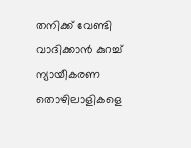തനിക്ക് വേണ്ടി വാദിക്കാന്‍ കുറച്ച് ന്യായീകരണ തൊഴിലാളികളെ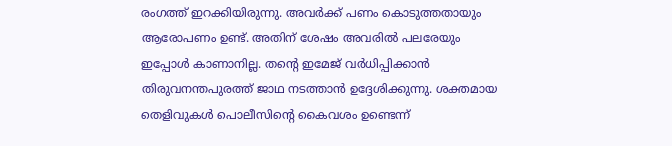രംഗത്ത് ഇറക്കിയിരുന്നു. അവർക്ക് പണം കൊടുത്തതായും ആരോപണം ഉണ്ട്. അതിന് ശേഷം അവരില്‍ പലരേയും ഇപ്പോള്‍ കാണാനില്ല. തന്റെ ഇമേജ് വർധിപ്പിക്കാന്‍ തിരുവനന്തപുരത്ത് ജാഥ നടത്താന്‍ ഉദ്ദേശിക്കുന്നു. ശക്തമായ തെളിവുകള്‍ പൊലീസിന്റെ കൈവശം ഉണ്ടെന്ന്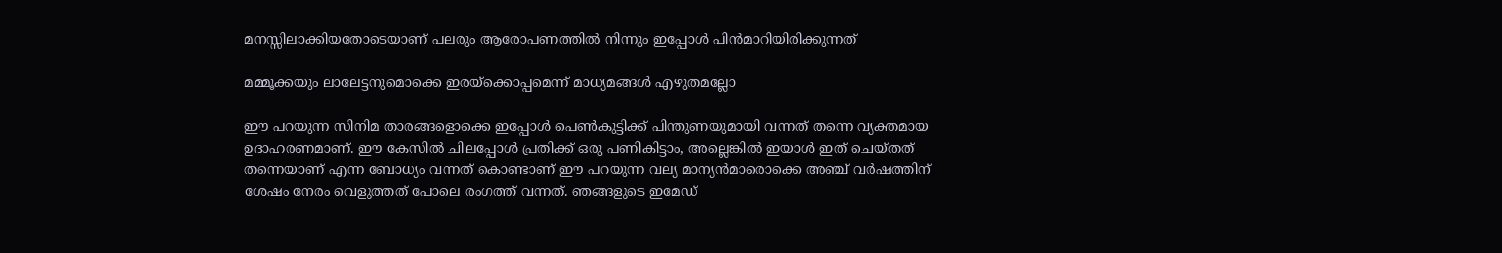മനസ്സിലാക്കിയതോടെയാണ് പലരും ആരോപണത്തില്‍ നിന്നും ഇപ്പോള്‍ പിന്‍മാറിയിരിക്കുന്നത്

മമ്മൂക്കയും ലാലേട്ടനുമൊക്കെ ഇരയ്ക്കൊപ്പമെന്ന് മാധ്യമങ്ങള്‍ എഴുതമല്ലോ

ഈ പറയുന്ന സിനിമ താരങ്ങളൊക്കെ ഇപ്പോള്‍ പെണ്‍കുട്ടിക്ക് പിന്തുണയുമായി വന്നത് തന്നെ വ്യക്തമായ ഉദാഹരണമാണ്. ഈ കേസില്‍ ചിലപ്പോള്‍ പ്രതിക്ക് ഒരു പണികിട്ടാം, അല്ലെങ്കില്‍ ഇയാള്‍ ഇത് ചെയ്തത് തന്നെയാണ് എന്ന ബോധ്യം വന്നത് കൊണ്ടാണ് ഈ പറയുന്ന വല്യ മാന്യന്‍മാരൊക്കെ അഞ്ച് വർഷത്തിന് ശേഷം നേരം വെളുത്തത് പോലെ രംഗത്ത് വന്നത്. ഞങ്ങളുടെ ഇമേഡ്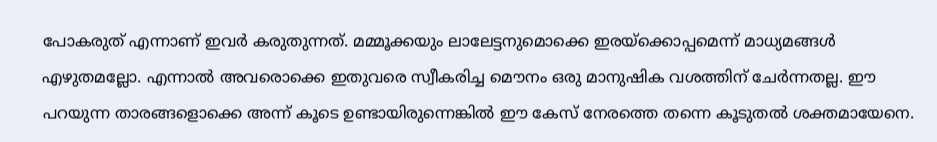പോകരുത് എന്നാണ് ഇവർ കരുതുന്നത്. മമ്മൂക്കയും ലാലേട്ടനുമൊക്കെ ഇരയ്ക്കൊപ്പമെന്ന് മാധ്യമങ്ങള്‍ എഴുതമല്ലോ. എന്നാല്‍ അവരൊക്കെ ഇതുവരെ സ്വീകരിച്ച മൌനം ഒരു മാനുഷിക വശത്തിന് ചേർന്നതല്ല. ഈ പറയുന്ന താരങ്ങളൊക്കെ അന്ന് കൂടെ ഉണ്ടായിരുന്നെങ്കില്‍ ഈ കേസ് നേരത്തെ തന്നെ കൂടുതല്‍ ശക്തമായേനെ.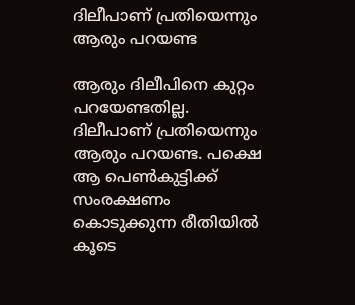ദിലീപാണ് പ്രതിയെന്നും ആരും പറയണ്ട

ആരും ദിലീപിനെ കുറ്റം പറയേണ്ടതില്ല. ദിലീപാണ് പ്രതിയെന്നും ആരും പറയണ്ട. പക്ഷെ ആ പെണ്‍കുട്ടിക്ക് സംരക്ഷണം കൊടുക്കുന്ന രീതിയില്‍ കൂടെ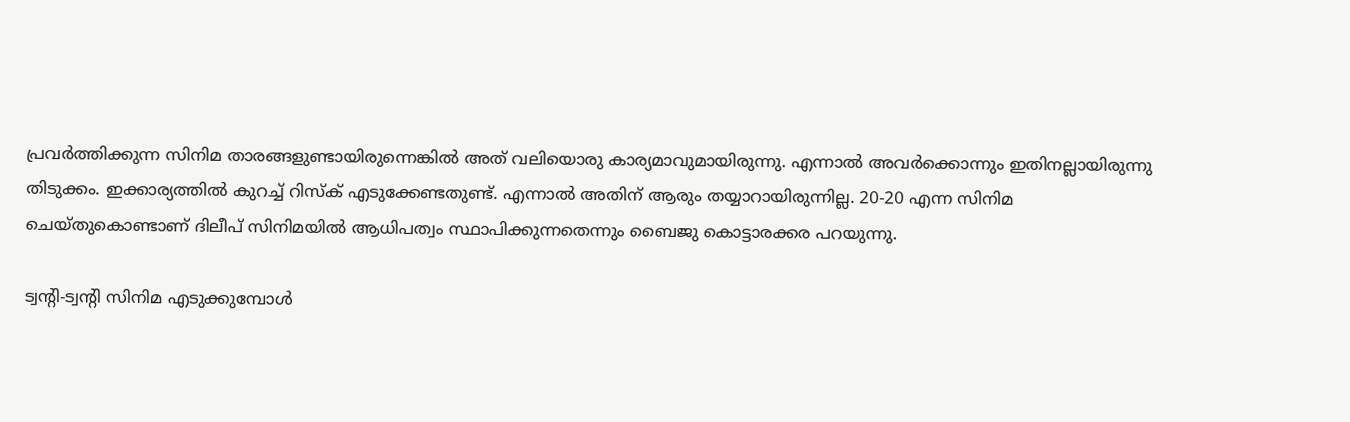പ്രവർത്തിക്കുന്ന സിനിമ താരങ്ങളുണ്ടായിരുന്നെങ്കില്‍ അത് വലിയൊരു കാര്യമാവുമായിരുന്നു. എന്നാല്‍ അവർക്കൊന്നും ഇതിനല്ലായിരുന്നു തിടുക്കം. ഇക്കാര്യത്തില്‍ കുറച്ച് റിസ്ക് എടുക്കേണ്ടതുണ്ട്. എന്നാല്‍ അതിന് ആരും തയ്യാറായിരുന്നില്ല. 20-20 എന്ന സിനിമ ചെയ്തുകൊണ്ടാണ് ദിലീപ് സിനിമയില്‍ ആധിപത്വം സ്ഥാപിക്കുന്നതെന്നും ബൈജു കൊട്ടാരക്കര പറയുന്നു.

ട്വന്റി-ട്വന്റി സിനിമ എടുക്കുമ്പോള്‍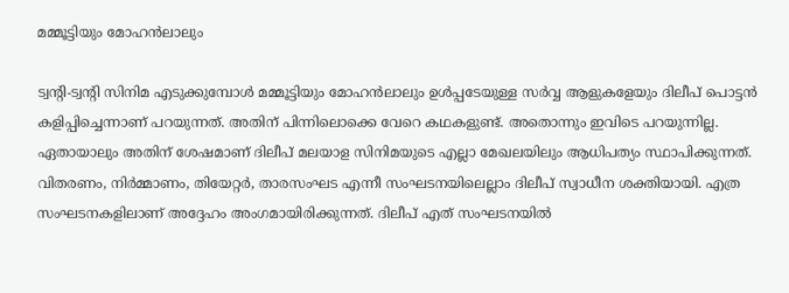മമ്മൂട്ടിയും മോഹന്‍ലാലും

ട്വന്റി-ട്വന്റി സിനിമ എടുക്കുമ്പോള്‍ മമ്മൂട്ടിയും മോഹന്‍ലാലും ഉള്‍പ്പടേയുള്ള സർവ്വ ആളുകളേയും ദിലീപ് പൊട്ടന്‍ കളിപ്പിച്ചെന്നാണ് പറയുന്നത്. അതിന് പിന്നിലൊക്കെ വേറെ കഥകളുണ്ട്. അതൊന്നും ഇവിടെ പറയുന്നില്ല. ഏതായാലും അതിന് ശേഷമാണ് ദിലീപ് മലയാള സിനിമയുടെ എല്ലാ മേഖലയിലും ആധിപത്യം സ്ഥാപിക്കുന്നത്. വിതരണം, നിർമ്മാണം, തിയേറ്റർ, താരസംഘട എന്നീ സംഘടനയിലെല്ലാം ദിലീപ് സ്വാധീന ശക്തിയായി. എത്ര സംഘടനകളിലാണ് അദ്ദേഹം അംഗമായിരിക്കുന്നത്. ദിലീപ് എത് സംഘടനയില്‍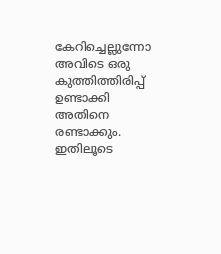കേറിച്ചെല്ലുന്നോ അവിടെ ഒരു കുത്തിത്തിരിപ്പ് ഉണ്ടാക്കി അതിനെ രണ്ടാക്കും. ഇതിലൂടെ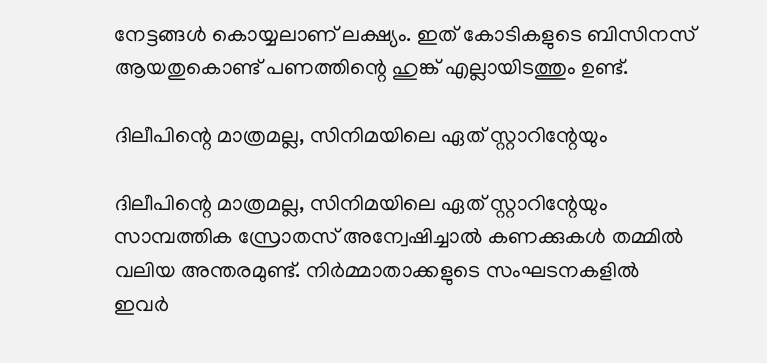നേട്ടങ്ങള്‍ കൊയ്യലാണ് ലക്ഷ്യം. ഇത് കോടികളുടെ ബിസിനസ് ആയതുകൊണ്ട് പണത്തിന്റെ ഹുങ്ക് എല്ലായിടത്തും ഉണ്ട്.

ദിലീപിന്റെ മാത്രമല്ല, സിനിമയിലെ ഏത് സ്റ്റാറിന്റേയും

ദിലീപിന്റെ മാത്രമല്ല, സിനിമയിലെ ഏത് സ്റ്റാറിന്റേയും സാമ്പത്തിക സ്രോതസ് അന്വേഷിച്ചാല്‍ കണക്കുകള്‍ തമ്മില്‍ വലിയ അന്തരമുണ്ട്. നിർമ്മാതാക്കളുടെ സംഘടനകളില്‍ ഇവർ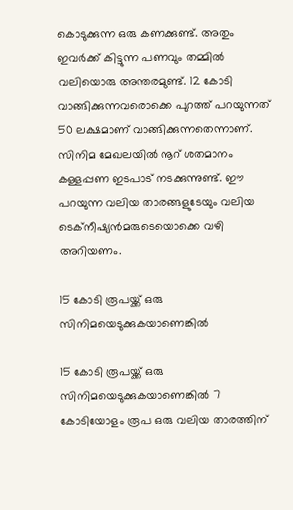കൊടുക്കുന്ന ഒരു കണക്കുണ്ട്. അതും ഇവർക്ക് കിട്ടുന്ന പണവും തമ്മില്‍ വലിയൊരു അന്തരമുണ്ട്. 12 കോടി വാങ്ങിക്കുന്നവരൊക്കെ പുറത്ത് പറയുന്നത് 50 ലക്ഷമാണ് വാങ്ങിക്കുന്നതെന്നാണ്. സിനിമ മേഖലയില്‍ നൂറ് ശതമാനം കള്ളപ്പണ ഇടപാട് നടക്കുന്നുണ്ട്. ഈ പറയുന്ന വലിയ താരങ്ങളുടേയും വലിയ ടെക്നീഷ്യന്‍മരുടെയൊക്കെ വഴി അറിയണം.

15 കോടി രൂപയ്ക്ക് ഒരു സിനിമയെടുക്കുകയാണെങ്കില്‍

15 കോടി രൂപയ്ക്ക് ഒരു സിനിമയെടുക്കുകയാണെങ്കില്‍ 7 കോടിയോളം രൂപ ഒരു വലിയ താരത്തിന്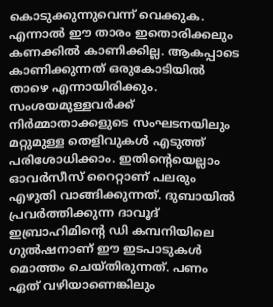കൊടുക്കുന്നുവെന്ന് വെക്കുക. എന്നാല്‍ ഈ താരം ഇതൊരിക്കലും കണക്കില്‍ കാണിക്കില്ല. ആകപ്പാടെ കാണിക്കുന്നത് ഒരുകോടിയില്‍ താഴെ എന്നായിരിക്കും. സംശയമുള്ളവർക്ക് നിർമ്മാതാക്കളുടെ സംഘടനയിലും മറ്റുമുള്ള തെളിവുകള്‍ എടുത്ത് പരിശോധിക്കാം. ഇതിന്റെയെല്ലാം ഓവർസീസ് റൈറ്റാണ് പലരും എഴുതി വാങ്ങിക്കുന്നത്. ദുബായില്‍ പ്രവർത്തിക്കുന്ന ദാവൂദ് ഇബ്രാഹിമിന്റെ ഡി കമ്പനിയിലെ ഗുല്‍ഷനാണ് ഈ ഇടപാടുകള്‍ മൊത്തം ചെയ്തിരുന്നത്. പണം ഏത് വഴിയാണെങ്കിലും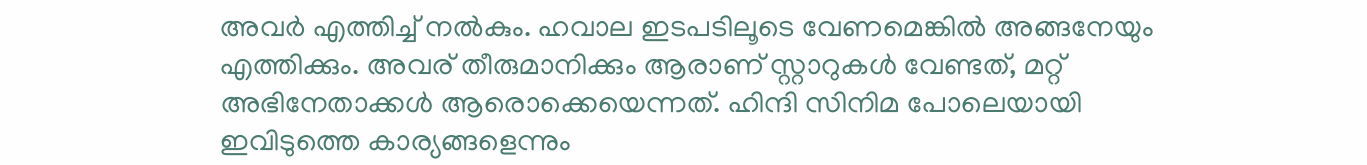അവർ എത്തിച്ച് നല്‍കും. ഹവാല ഇടപടിലൂടെ വേണമെങ്കില്‍ അങ്ങനേയും എത്തിക്കും. അവര് തീരുമാനിക്കും ആരാണ് സ്റ്റാറുകള്‍ വേണ്ടത്, മറ്റ് അഭിനേതാക്കള്‍ ആരൊക്കെയെന്നത്. ഹിന്ദി സിനിമ പോലെയായി ഇവിടുത്തെ കാര്യങ്ങളെന്നും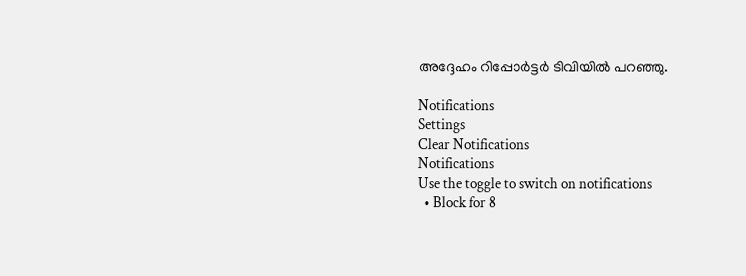അദ്ദേഹം റിപ്പോർട്ടർ ടിവിയില്‍ പറഞ്ഞു.

Notifications
Settings
Clear Notifications
Notifications
Use the toggle to switch on notifications
  • Block for 8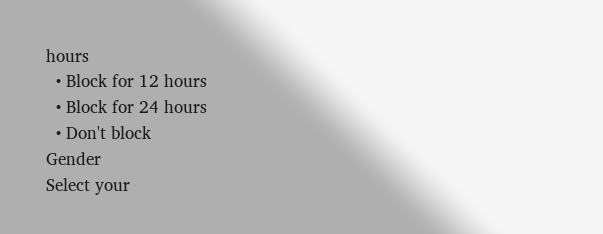hours
  • Block for 12 hours
  • Block for 24 hours
  • Don't block
Gender
Select your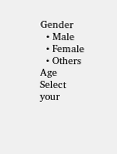Gender
  • Male
  • Female
  • Others
Age
Select your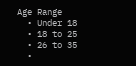Age Range
  • Under 18
  • 18 to 25
  • 26 to 35
  •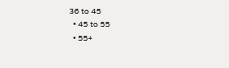36 to 45
  • 45 to 55
  • 55+